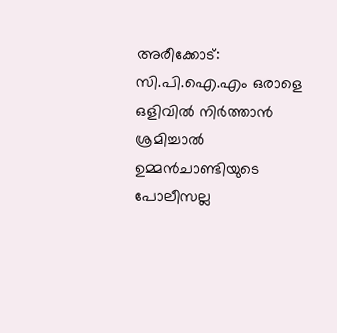അരീക്കോട്: സി.പി.ഐ.എം ഒരാളെ ഒളിവില്‍ നിര്‍ത്താന്‍ ശ്രമിച്ചാല്‍ ഉമ്മന്‍ചാണ്ടിയുടെ പോലീസല്ല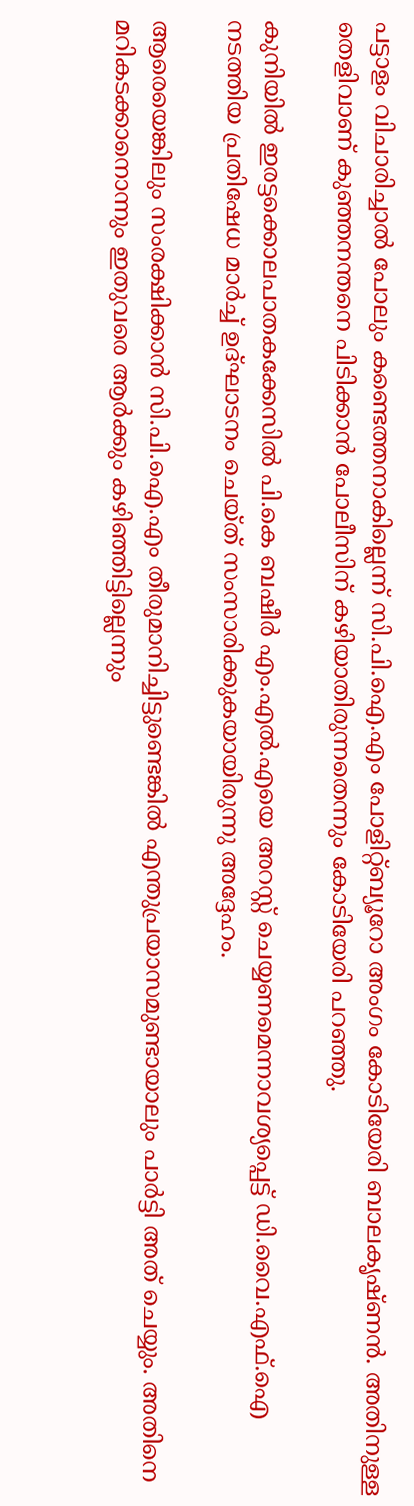പട്ടാളം വിചാരിച്ചാല്‍ പോലും കണ്ടെത്തനാകില്ലെന്ന് സി.പി.ഐ.എം പോളിറ്റ്ബ്യൂറോ അംഗം കോടിയേരി ബാലകൃഷ്ണന്‍. അതിനുള്ള തെളിവാണ് കുഞ്ഞനന്തനെ പിടിക്കാന്‍ പോലീസിന് കഴിയാതിരുന്നതെന്നും കോടിയേരി പറഞ്ഞു.

കുനിയില്‍ ഇരട്ടക്കൊലപാതകക്കേസില്‍ പി.കെ ബഷീര്‍ എം.എല്‍.എയെ അറസ്റ്റ് ചെയ്യണമെന്നാവശ്യപ്പെട്ട് ഡി.വൈ.എഫ്.ഐ നടത്തിയ പ്രതിഷേധ മാര്‍ച്ച് ഉദ്ഘാടനം ചെയ്ത് സംസാരിക്കുകയായിരുന്നു അദ്ദേഹം.

ആരെയെങ്കിലും സംരക്ഷിക്കാന്‍ സി.പി.ഐ.എം തീരുമാനിച്ചിട്ടുണ്ടെങ്കില്‍ എന്തുപ്രയാസമുണ്ടായാലും പാര്‍ട്ടി അത് ചെയ്യും. അതിനെ മറികടക്കാനൊന്നും ഇതുവരെ ആര്‍ക്കും കഴിഞ്ഞിട്ടില്ലെന്നും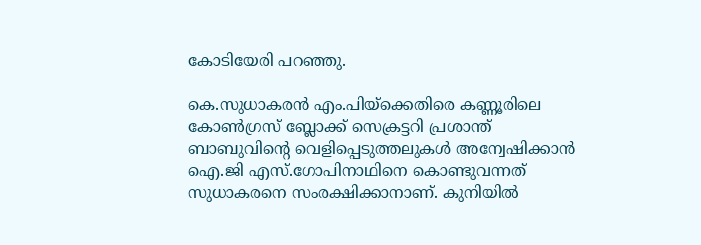കോടിയേരി പറഞ്ഞു.

കെ.സുധാകരന്‍ എം.പിയ്‌ക്കെതിരെ കണ്ണൂരിലെ കോണ്‍ഗ്രസ് ബ്ലോക്ക് സെക്രട്ടറി പ്രശാന്ത് ബാബുവിന്റെ വെളിപ്പെടുത്തലുകള്‍ അന്വേഷിക്കാന്‍ ഐ.ജി എസ്.ഗോപിനാഥിനെ കൊണ്ടുവന്നത് സുധാകരനെ സംരക്ഷിക്കാനാണ്. കുനിയില്‍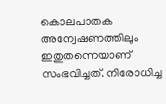കൊലപാതക അന്വേഷണത്തിലും ഇതുതന്നെയാണ് സംഭവിച്ചത്. നിരോധിച്ച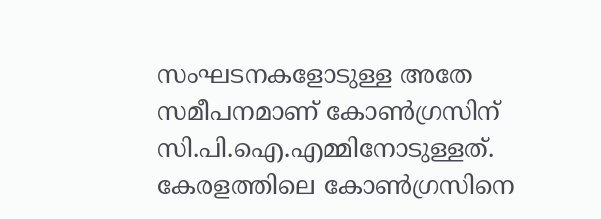സംഘടനകളോടുള്ള അതേ സമീപനമാണ് കോണ്‍ഗ്രസിന് സി.പി.ഐ.എമ്മിനോടുള്ളത്. കേരളത്തിലെ കോണ്‍ഗ്രസിനെ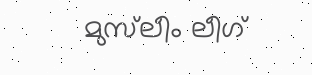മുസ്‌ലീം ലീഗ്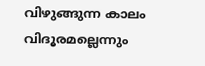വിഴുങ്ങുന്ന കാലം വിദൂരമല്ലെന്നും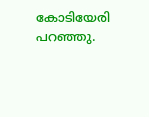കോടിയേരി പറഞ്ഞു.